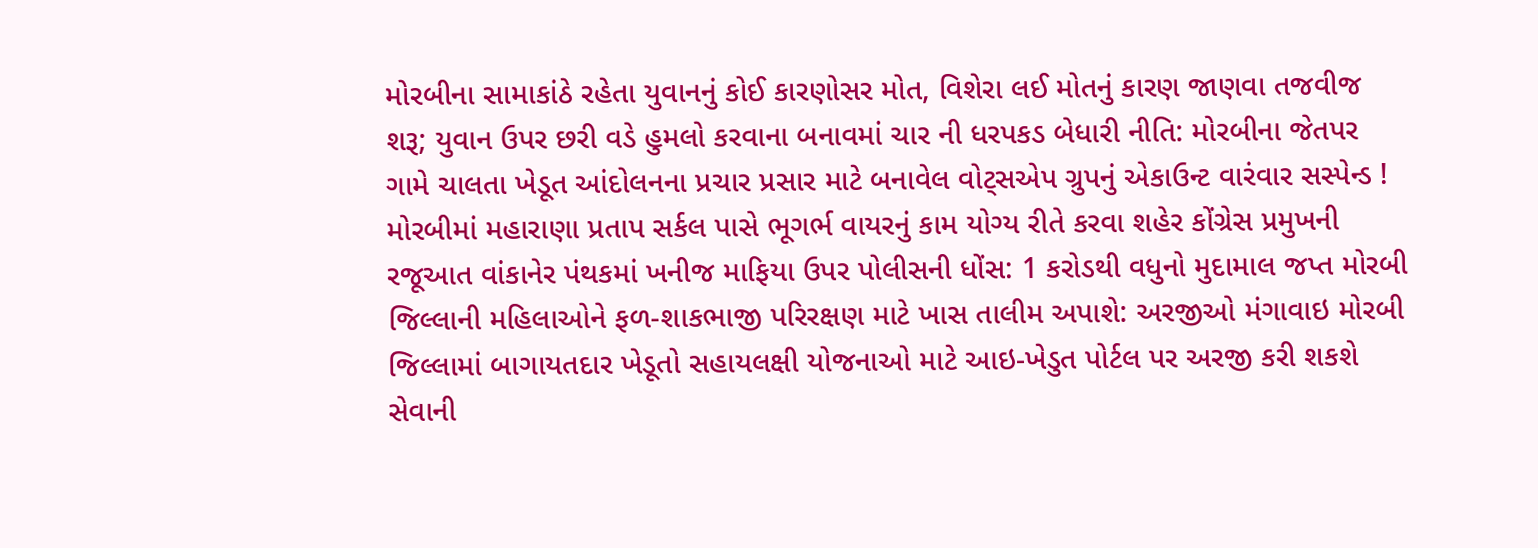મોરબીના સામાકાંઠે રહેતા યુવાનનું કોઈ કારણોસર મોત, વિશેરા લઈ મોતનું કારણ જાણવા તજવીજ શરૂ; યુવાન ઉપર છરી વડે હુમલો કરવાના બનાવમાં ચાર ની ધરપકડ બેધારી નીતિ: મોરબીના જેતપર ગામે ચાલતા ખેડૂત આંદોલનના પ્રચાર પ્રસાર માટે બનાવેલ વોટ્સએપ ગ્રુપનું એકાઉન્ટ વારંવાર સસ્પેન્ડ !  મોરબીમાં મહારાણા પ્રતાપ સર્કલ પાસે ભૂગર્ભ વાયરનું કામ યોગ્ય રીતે કરવા શહેર કોંગ્રેસ પ્રમુખની રજૂઆત વાંકાનેર પંથકમાં ખનીજ માફિયા ઉપર પોલીસની ધોંસ: 1 કરોડથી વધુનો મુદામાલ જપ્ત મોરબી જિલ્લાની મહિલાઓને ફળ-શાકભાજી પરિરક્ષણ માટે ખાસ તાલીમ અપાશે: અરજીઓ મંગાવાઇ મોરબી જિલ્લામાં બાગાયતદાર ખેડૂતો સહાયલક્ષી યોજનાઓ માટે આઇ-ખેડુત પોર્ટલ પર અરજી કરી શકશે સેવાની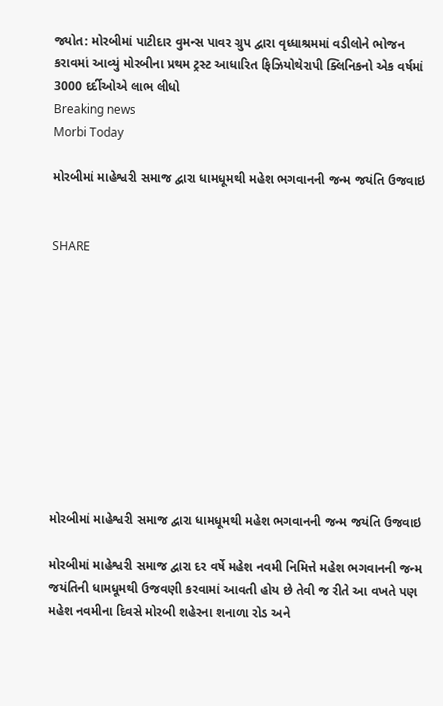જ્યોત: મોરબીમાં પાટીદાર વુમન્સ પાવર ગ્રુપ દ્વારા વૃધ્ધાશ્રમમાં વડીલોને ભોજન કરાવમાં આવ્યું મોરબીના પ્રથમ ટ્રસ્ટ આધારિત ફિઝિયોથેરાપી ક્લિનિકનો એક વર્ષમાં 3000 દર્દીઓએ લાભ લીધો
Breaking news
Morbi Today

મોરબીમાં માહેશ્વરી સમાજ દ્વારા ધામધૂમથી મહેશ ભગવાનની જન્મ જયંતિ ઉજવાઇ


SHARE











મોરબીમાં માહેશ્વરી સમાજ દ્વારા ધામધૂમથી મહેશ ભગવાનની જન્મ જયંતિ ઉજવાઇ

મોરબીમાં માહેશ્વરી સમાજ દ્વારા દર વર્ષે મહેશ નવમી નિમિત્તે મહેશ ભગવાનની જન્મ જયંતિની ધામધૂમથી ઉજવણી કરવામાં આવતી હોય છે તેવી જ રીતે આ વખતે પણ મહેશ નવમીના દિવસે મોરબી શહેરના શનાળા રોડ અને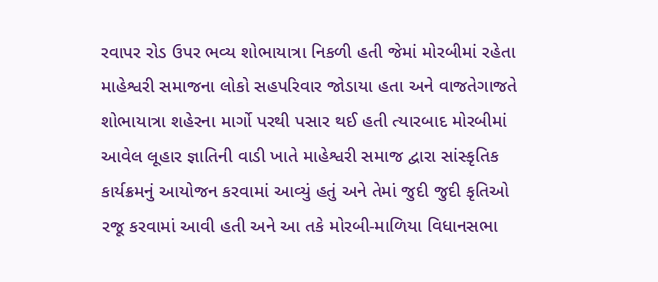રવાપર રોડ ઉપર ભવ્ય શોભાયાત્રા નિકળી હતી જેમાં મોરબીમાં રહેતા માહેશ્વરી સમાજના લોકો સહપરિવાર જોડાયા હતા અને વાજતેગાજતે શોભાયાત્રા શહેરના માર્ગો પરથી પસાર થઈ હતી ત્યારબાદ મોરબીમાં આવેલ લૂહાર જ્ઞાતિની વાડી ખાતે માહેશ્વરી સમાજ દ્વારા સાંસ્કૃતિક કાર્યક્રમનું આયોજન કરવામાં આવ્યું હતું અને તેમાં જુદી જુદી કૃતિઓ રજૂ કરવામાં આવી હતી અને આ તકે મોરબી-માળિયા વિધાનસભા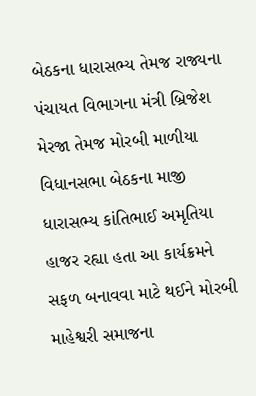બેઠકના ધારાસભ્ય તેમજ રાજ્યના પંચાયત વિભાગના મંત્રી બ્રિજેશ મેરજા તેમજ મોરબી માળીયા વિધાનસભા બેઠકના માજી ધારાસભ્ય કાંતિભાઈ અમૃતિયા હાજર રહ્યા હતા આ કાર્યક્રમને સફળ બનાવવા માટે થઈને મોરબી માહેશ્વરી સમાજના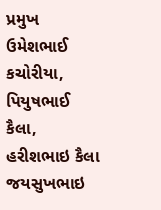પ્રમુખ ઉમેશભાઈ કચોરીયા, પિયુષભાઈ કૈલા, હરીશભાઇ કૈલા જયસુખભાઇ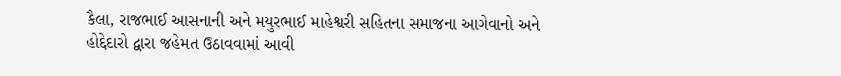કૈલા, રાજભાઈ આસનાની અને મયુરભાઈ માહેશ્વરી સહિતના સમાજના આગેવાનો અને હોદ્દેદારો દ્વારા જહેમત ઉઠાવવામાં આવી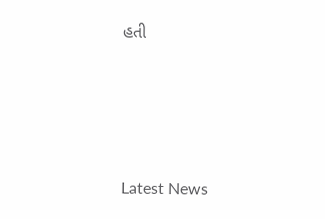હતી






Latest News